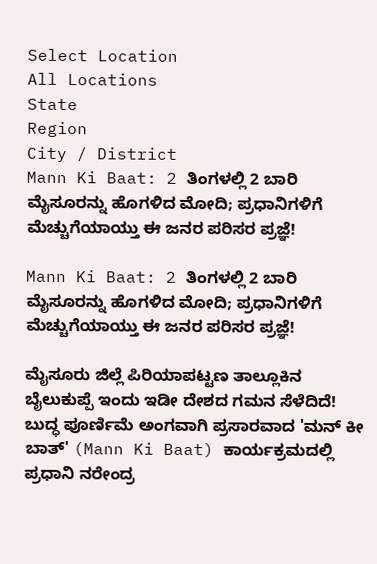Select Location
All Locations
State
Region
City / District
Mann Ki Baat: 2 ತಿಂಗಳಲ್ಲಿ 2 ಬಾರಿ ಮೈಸೂರನ್ನು ಹೊಗಳಿದ ಮೋದಿ; ಪ್ರಧಾನಿಗಳಿಗೆ ಮೆಚ್ಚುಗೆಯಾಯ್ತು ಈ ಜನರ ಪರಿಸರ ಪ್ರಜ್ಞೆ!

Mann Ki Baat: 2 ತಿಂಗಳಲ್ಲಿ 2 ಬಾರಿ ಮೈಸೂರನ್ನು ಹೊಗಳಿದ ಮೋದಿ; ಪ್ರಧಾನಿಗಳಿಗೆ ಮೆಚ್ಚುಗೆಯಾಯ್ತು ಈ ಜನರ ಪರಿಸರ ಪ್ರಜ್ಞೆ!

ಮೈಸೂರು ಜಿಲ್ಲೆ ಪಿರಿಯಾಪಟ್ಟಣ ತಾಲ್ಲೂಕಿನ ಬೈಲುಕುಪ್ಪೆ ಇಂದು ಇಡೀ ದೇಶದ ಗಮನ ಸೆಳೆದಿದೆ! ಬುದ್ಧ ಪೂರ್ಣಿಮೆ ಅಂಗವಾಗಿ ಪ್ರಸಾರವಾದ 'ಮನ್ ಕೀ ಬಾತ್' (Mann Ki Baat) ಕಾರ್ಯಕ್ರಮದಲ್ಲಿ ಪ್ರಧಾನಿ ನರೇಂದ್ರ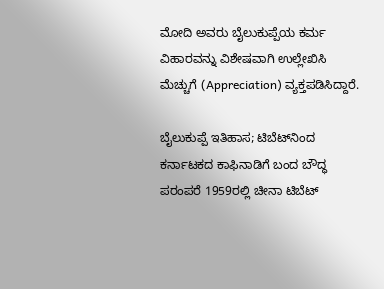ಮೋದಿ ಅವರು ಬೈಲುಕುಪ್ಪೆಯ ಕರ್ಮ ವಿಹಾರವನ್ನು ವಿಶೇಷವಾಗಿ ಉಲ್ಲೇಖಿಸಿ ಮೆಚ್ಚುಗೆ (Appreciation) ವ್ಯಕ್ತಪಡಿಸಿದ್ದಾರೆ.

ಬೈಲುಕುಪ್ಪೆ ಇತಿಹಾಸ; ಟಿಬೆಟ್‌ನಿಂದ ಕರ್ನಾಟಕದ ಕಾಫಿನಾಡಿಗೆ ಬಂದ ಬೌದ್ಧ ಪರಂಪರೆ 1959ರಲ್ಲಿ ಚೀನಾ ಟಿಬೆಟ್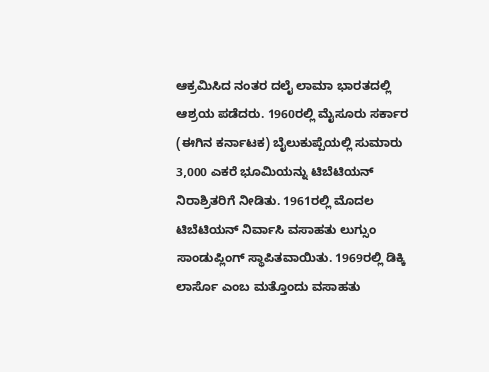ಆಕ್ರಮಿಸಿದ ನಂತರ ದಲೈ ಲಾಮಾ ಭಾರತದಲ್ಲಿ ಆಶ್ರಯ ಪಡೆದರು. 1960ರಲ್ಲಿ ಮೈಸೂರು ಸರ್ಕಾರ (ಈಗಿನ ಕರ್ನಾಟಕ) ಬೈಲುಕುಪ್ಪೆಯಲ್ಲಿ ಸುಮಾರು 3,000 ಎಕರೆ ಭೂಮಿಯನ್ನು ಟಿಬೆಟಿಯನ್ ನಿರಾಶ್ರಿತರಿಗೆ ನೀಡಿತು. 1961ರಲ್ಲಿ ಮೊದಲ ಟಿಬೆಟಿಯನ್ ನಿರ್ವಾಸಿ ವಸಾಹತು ಲುಗ್ಸುಂ ಸಾಂಡುಪ್ಲಿಂಗ್ ಸ್ಥಾಪಿತವಾಯಿತು. 1969ರಲ್ಲಿ ಡಿಕ್ಕಿ ಲಾರ್ಸೊ ಎಂಬ ಮತ್ತೊಂದು ವಸಾಹತು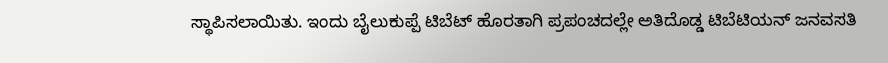ಸ್ಥಾಪಿಸಲಾಯಿತು. ಇಂದು ಬೈಲುಕುಪ್ಪೆ ಟಿಬೆಟ್ ಹೊರತಾಗಿ ಪ್ರಪಂಚದಲ್ಲೇ ಅತಿದೊಡ್ಡ ಟಿಬೆಟಿಯನ್ ಜನವಸತಿ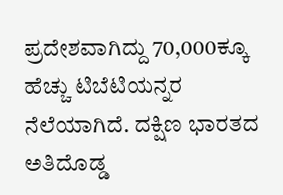ಪ್ರದೇಶವಾಗಿದ್ದು 70,000ಕ್ಕೂ ಹೆಚ್ಚು ಟಿಬೆಟಿಯನ್ನರ ನೆಲೆಯಾಗಿದೆ. ದಕ್ಷಿಣ ಭಾರತದ ಅತಿದೊಡ್ಡ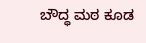ಬೌದ್ಧ ಮಠ ಕೂಡ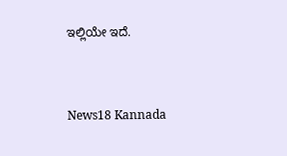ಇಲ್ಲಿಯೇ ಇದೆ.


News18 Kannada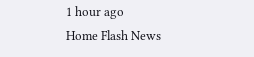1 hour ago
Home Flash News